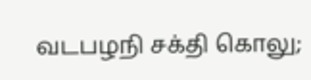வடபழநி சக்தி கொலு;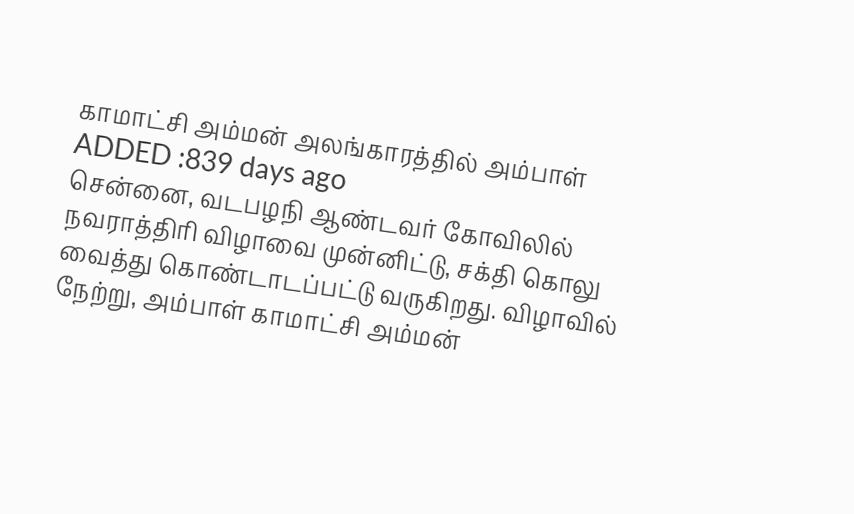காமாட்சி அம்மன் அலங்காரத்தில் அம்பாள்
ADDED :839 days ago
சென்னை, வடபழநி ஆண்டவர் கோவிலில் நவராத்திரி விழாவை முன்னிட்டு, சக்தி கொலு வைத்து கொண்டாடப்பட்டு வருகிறது. விழாவில் நேற்று, அம்பாள் காமாட்சி அம்மன்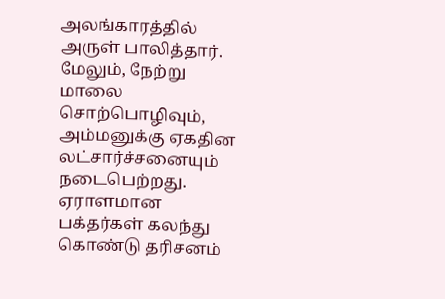அலங்காரத்தில் அருள் பாலித்தார். மேலும், நேற்று மாலை சொற்பொழிவும், அம்மனுக்கு ஏகதின லட்சார்ச்சனையும் நடைபெற்றது. ஏராளமான பக்தர்கள் கலந்து கொண்டு தரிசனம்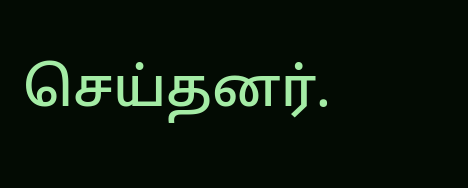செய்தனர்.